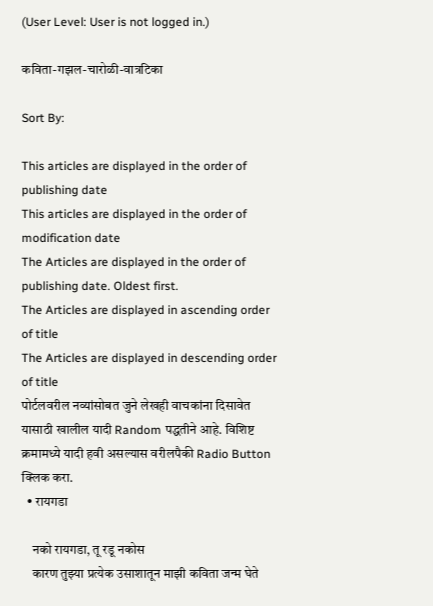(User Level: User is not logged in.)

कविता-गझल-चारोळी-वात्रटिका

Sort By:

This articles are displayed in the order of publishing date
This articles are displayed in the order of modification date
The Articles are displayed in the order of publishing date. Oldest first.
The Articles are displayed in ascending order of title
The Articles are displayed in descending order of title
पोर्टलवरील नव्यांसोबत जुने लेखही वाचकांना दिसावेत यासाठी खालील यादी Random पद्धतीने आहे. विशिष्ट क्रमामध्ये यादी हवी असल्यास वरीलपैकी Radio Button क्लिक करा.
  • रायगडा

    नको रायगडा, तू रडू नकोस
    कारण तुझ्या प्रत्येक उसाशातून माझी कविता जन्म घेते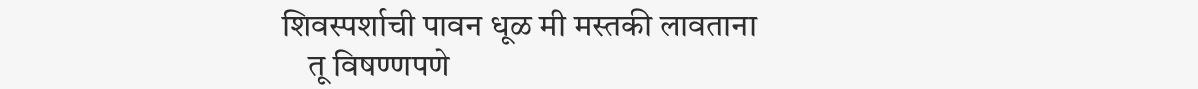शिवस्पर्शाची पावन धूळ मी मस्तकी लावताना
    तू विषण्णपणे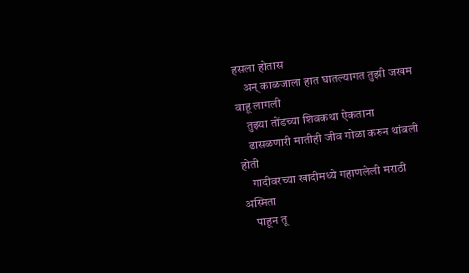हसला होतास
    अन् काळजाला हात घातल्यागत तुझी जखम वाहू लागली
    तुझ्या तोंडच्या शिवकथा ऐकताना
    ढासळणारी मातीही जीव गोळा करुन थांबली होती
    गादीवरच्या खादीमध्ये गहाणलेली मराठी अस्मिता
    पाहून तू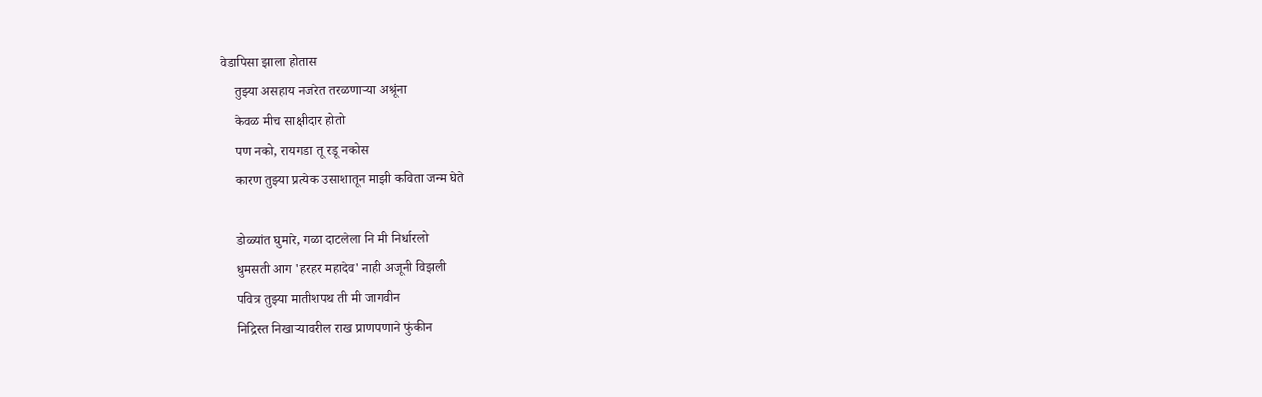वेडापिसा झाला होतास
    तुझ्या असहाय नजरेत तरळणाऱ्या अश्रूंना
    केवळ मीच साक्षीदार होतो
    पण नको, रायगडा तू रडू नकोस
    कारण तुझ्या प्रत्येक उसाशातून माझी कविता जन्म घेते

    डोळ्यांत घुमारे, गळा दाटलेला नि मी निर्धारलो
    धुमसती आग 'हरहर महादेव' नाही अजूनी विझली
    पवित्र तुझ्या मातीशपथ ती मी जागवीन
    निद्रिस्त निखाऱ्यावरील राख प्राणपणाने फुंकीन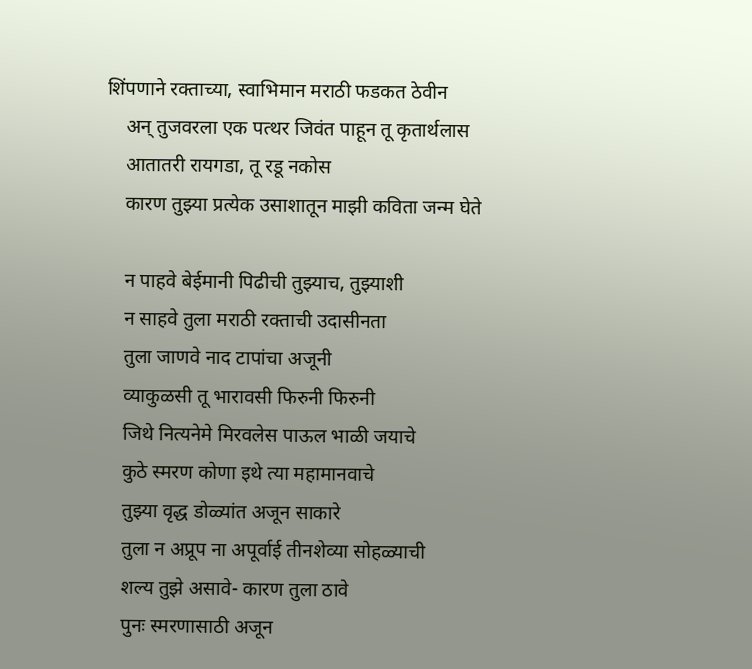शिंपणाने रक्ताच्या, स्वाभिमान मराठी फडकत ठेवीन
    अन् तुजवरला एक पत्थर जिवंत पाहून तू कृतार्थलास
    आतातरी रायगडा, तू रडू नकोस
    कारण तुझ्या प्रत्येक उसाशातून माझी कविता जन्म घेते

    न पाहवे बेईमानी पिढीची तुझ्याच, तुझ्याशी
    न साहवे तुला मराठी रक्ताची उदासीनता
    तुला जाणवे नाद टापांचा अजूनी
    व्याकुळसी तू भारावसी फिरुनी फिरुनी
    जिथे नित्यनेमे मिरवलेस पाऊल भाळी जयाचे
    कुठे स्मरण कोणा इथे त्या महामानवाचे
    तुझ्या वृद्ध डोळ्यांत अजून साकारे
    तुला न अप्रूप ना अपूर्वाई तीनशेव्या सोहळ्याची
    शल्य तुझे असावे- कारण तुला ठावे
    पुनः स्मरणासाठी अजून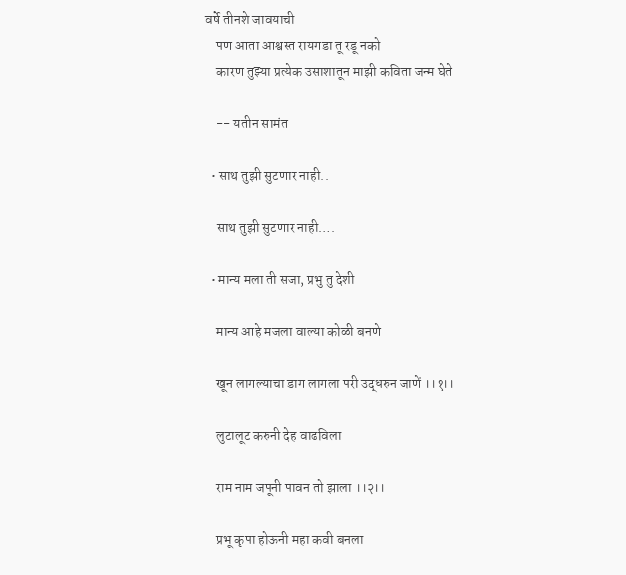वर्षे तीनशे जावयाची
    पण आता आश्वस्त रायगडा तू रडू नको
    कारण तुझ्या प्रत्येक उसाशातून माझी कविता जन्म घेते

    -- यतीन सामंत

  • साथ तुझी सुटणार नाही..

    साथ तुझी सुटणार नाही….

  • मान्य मला ती सजा, प्रभु तु देशी

    मान्य आहे मजला वाल्या कोळी बनणे

    खून लागल्याचा डाग लागला परी उद्धरुन जाणें ।।१।।

    लुटालूट करुनी देह वाढविला

    राम नाम जपूनी पावन तो झाला ।।२।।

    प्रभू कृपा होऊनी महा कवी बनला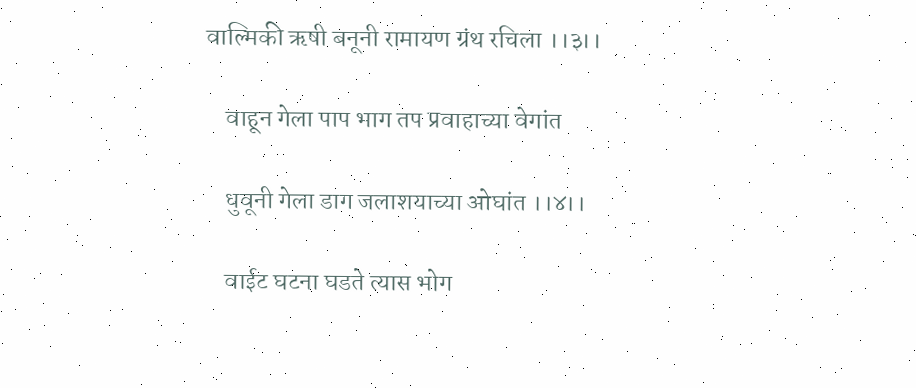वाल्मिकी ऋषी बनूनी रामायण ग्रंथ रचिला ।।३।।

    वाहून गेला पाप भाग तप प्रवाहाच्या वेगांत

    धुवूनी गेला डाग जलाशयाच्या ओघांत ।।४।।

    वाईट घटना घडते त्यास भोग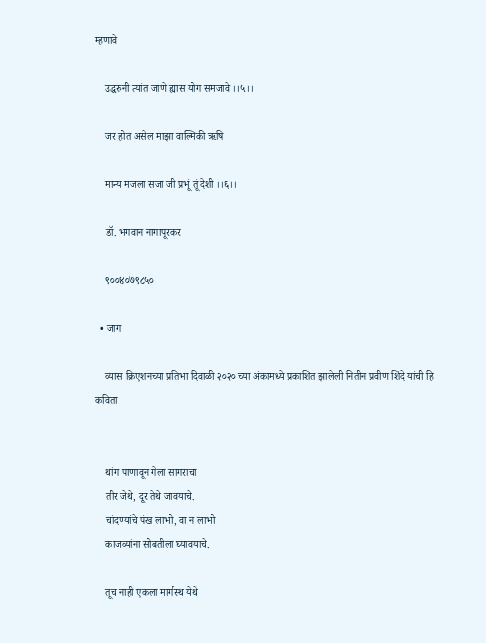म्हणावे

    उद्धरुनी त्यांत जाणे ह्यास योग समजावे ।।५।।

    जर होत असेल माझा वाल्मिकी ऋषि

    मान्य मजला सजा जी प्रभूं तूं देशी ।।६।।

    डॉ. भगवान नागापूरकर

    ९००४०७९८५०

  • जाग

    व्यास क्रिएशनच्या प्रतिभा दिवाळी २०२० च्या अंकामध्ये प्रकाशित झालेली नितीन प्रवीण शिंदे यांची हि कविता


    थांग पाणावून गेला सागराचा
    तीर जेथे, दूर तेथे जावयाचे.
    चांदण्यांचे पंख लाभो, वा न लाभो
    काजव्यांना सोबतीला घ्यावयाचे.

    तूच नाही एकला मार्गस्थ येथे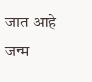जात आहे जन्म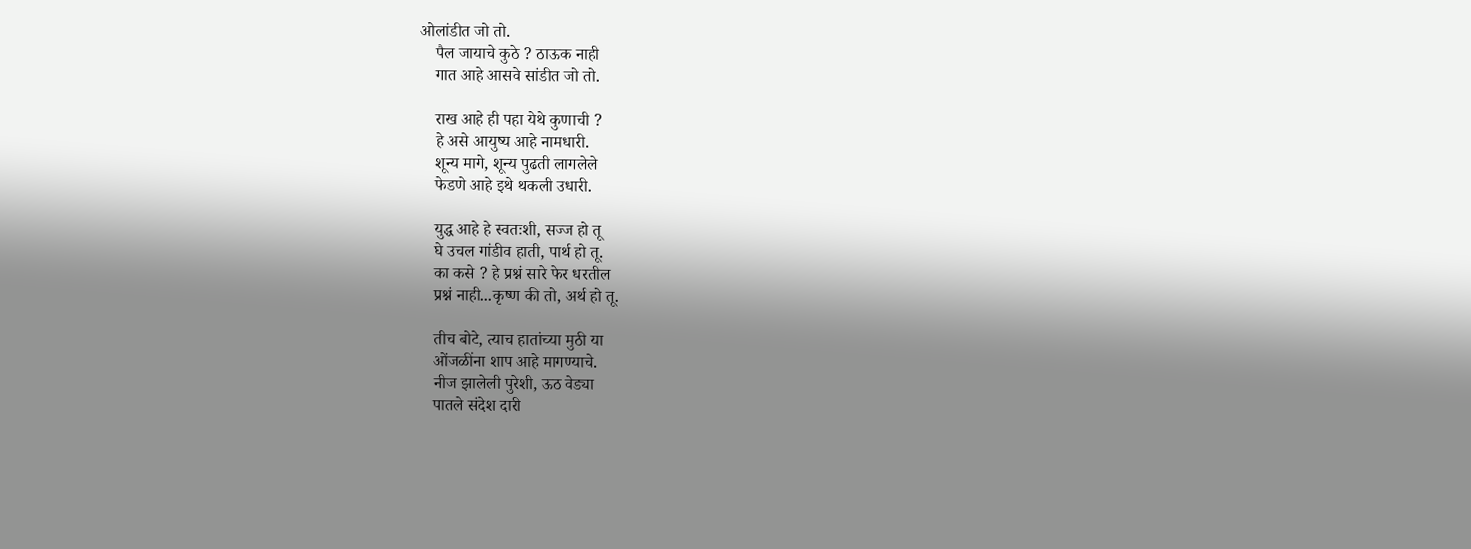ओलांडीत जो तो.
    पैल जायाचे कुठे ? ठाऊक नाही
    गात आहे आसवे सांडीत जो तो.

    राख आहे ही पहा येथे कुणाची ?
    हे असे आयुष्य आहे नामधारी.
    शून्य मागे, शून्य पुढती लागलेले
    फेडणे आहे इथे थकली उधारी.

    युद्ध आहे हे स्वतःशी, सज्ज हो तू
    घे उचल गांडीव हाती, पार्थ हो तू.
    का कसे ? हे प्रश्नं सारे फेर धरतील
    प्रश्नं नाही...कृष्ण की तो, अर्थ हो तू.

    तीच बोटे, त्याच हातांच्या मुठी या
    ओंजळींना शाप आहे मागण्याचे.
    नीज झालेली पुरेशी, ऊठ वेड्या
    पातले संदेश दारी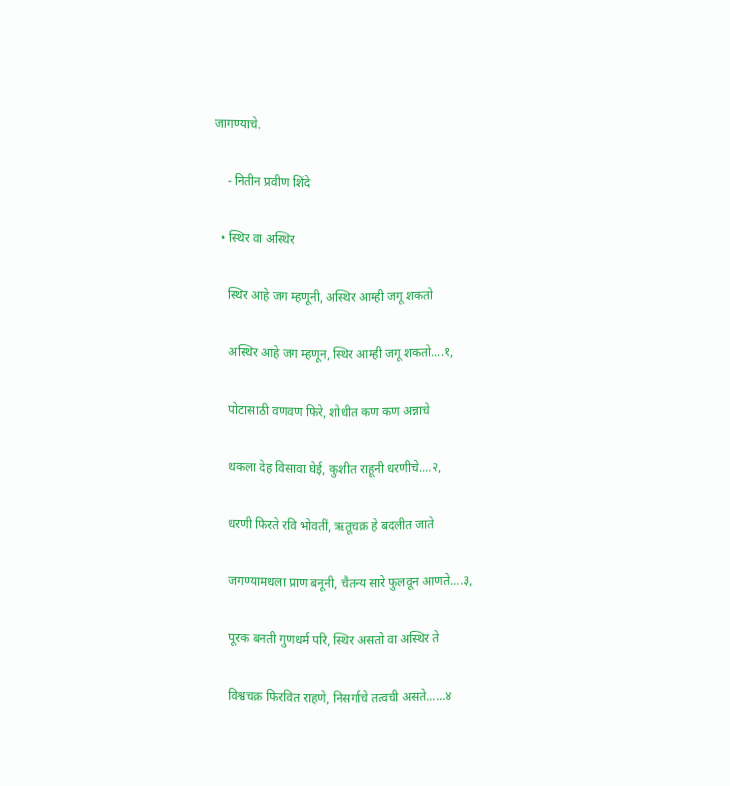जागण्याचे.

    - नितीन प्रवीण शिंदे

  • स्थिर वा अस्थिर

    स्थिर आहे जग म्हणूनी, अस्थिर आम्ही जगू शकतो

    अस्थिर आहे जग म्हणून, स्थिर आम्ही जगू शकतो....१,

    पोटासाठी वणवण फिरे, शोधीत कण कण अन्नाचे

    थकला देह विसावा घेई, कुशीत राहूनी धरणीचे....२,

    धरणी फिरते रवि भोवतीं, ऋतूचक्र हे बदलीत जाते

    जगण्यामधला प्राण बनूनी, चैतन्य सारे फुलवून आणते....३,

    पूरक बनती गुणधर्म परि, स्थिर असतो वा अस्थिर ते

    विश्वचक्र फिरवित राहणे, निसर्गाचे तत्वची असते......४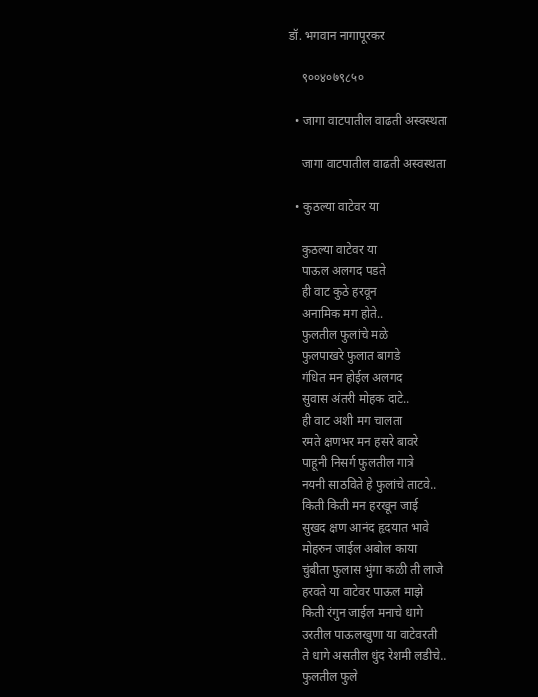डॉ. भगवान नागापूरकर

    ९००४०७९८५०

  • जागा वाटपातील वाढती अस्वस्थता

    जागा वाटपातील वाढती अस्वस्थता

  • कुठल्या वाटेवर या

    कुठल्या वाटेवर या
    पाऊल अलगद पडते
    ही वाट कुठे हरवून
    अनामिक मग होते..
    फुलतील फुलांचे मळे
    फुलपाखरे फुलात बागडे
    गंधित मन होईल अलगद
    सुवास अंतरी मोहक दाटे..
    ही वाट अशी मग चालता
    रमते क्षणभर मन हसरे बावरे
    पाहूनी निसर्ग फुलतील गात्रे
    नयनी साठविते हे फुलांचे ताटवे..
    किती किती मन हरखून जाई
    सुखद क्षण आनंद हृदयात भावे
    मोहरुन जाईल अबोल काया
    चुंबीता फुलास भुंगा कळी ती लाजे
    हरवते या वाटेवर पाऊल माझे
    किती रंगुन जाईल मनाचे धागे
    उरतील पाऊलखुणा या वाटेवरती
    ते धागे असतील धुंद रेशमी लडीचे..
    फुलतील फुले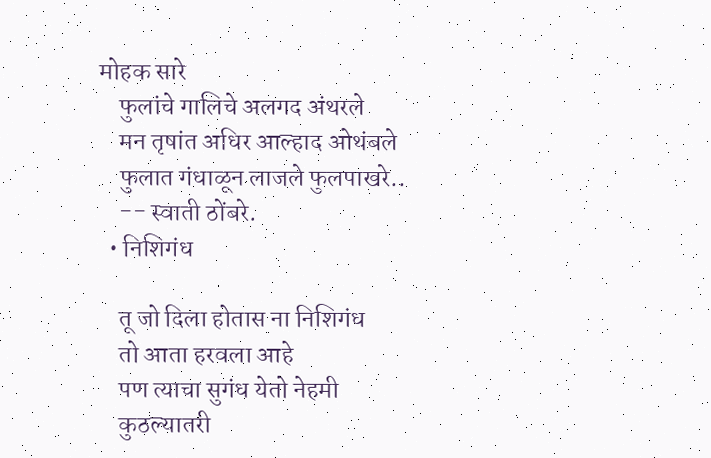मोहक सारे
    फुलांचे गालिचे अलगद अंथरले
    मन तृषांत अधिर आल्हाद ओथंबले
    फुलात गंधाळून लाजले फुलपाखरे..
    -- स्वाती ठोंबरे.
  • निशिगंध

    तू जो दिला होतास ना निशिगंध
    तो आता हरवला आहे
    पण त्याचा सुगंध येतो नेहमी
    कुठल्यातरी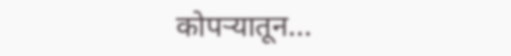कोपऱ्यातून...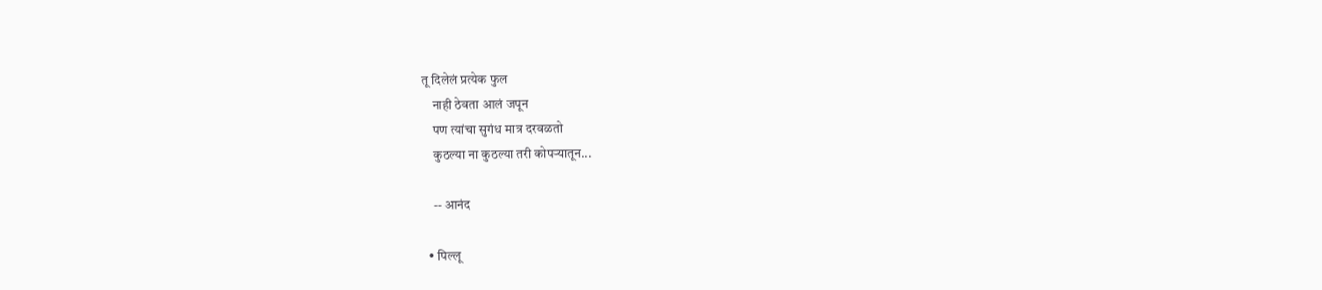तू दिलेलं प्रत्येक फुल
    नाही ठेवता आलं जपून
    पण त्यांचा सुगंध मात्र दरवळतो
    कुठल्या ना कुठल्या तरी कोपऱ्यातून...

    -- आनंद

  • पिल्लू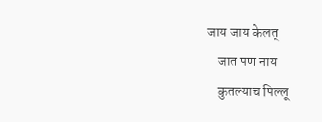जाय जाय केलत्
    जात पण नाय
    कुतल्याच पिल्लू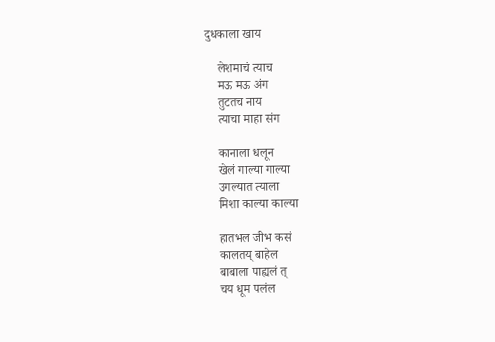दुधकाला खाय

    लेशमाचं त्याच
    मऊ मऊ अंग
    तुटतच नाय
    त्याचा माहा संग

    कानाला धलून
    खेलं गाल्या गाल्या
    उगल्यात त्याला
    मिशा काल्या काल्या

    हातभल जीभ कसं
    कालतय् बाहेल
    बाबाला पाह्यलं त्
    चय धूम पलंल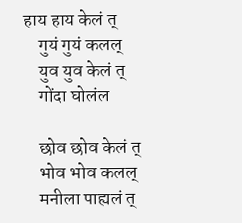हाय हाय केलं त्
    गुयं गुयं कलल्
    युव युव केलं त्
    गोंदा घोलंल

    छोव छोव केलं त्
    भोव भोव कलल्
    मनीला पाह्यलं त्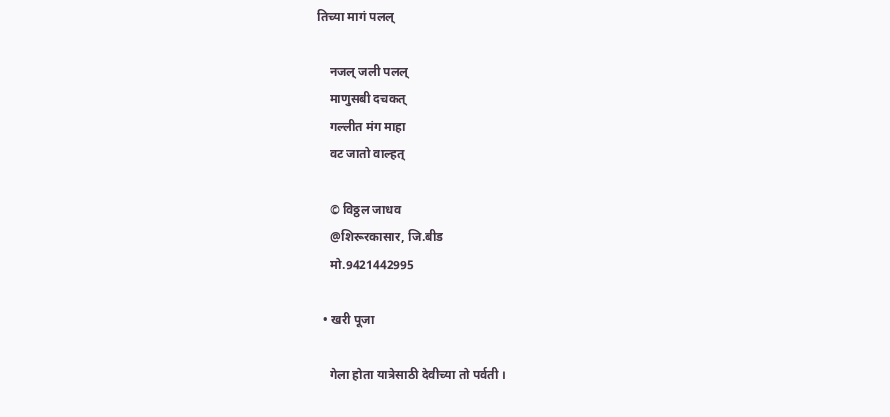तिच्या मागं पलल्

    नजल् जली पलल्
    माणुसबी दचकत्
    गल्लीत मंग माहा
    वट जातो वाल्हत्

    © विठ्ठल जाधव
    @शिरूरकासार, जि.बीड
    मो.9421442995

  • खरी पूजा

    गेला होता यात्रेसाठी देवीच्या तो पर्वती ।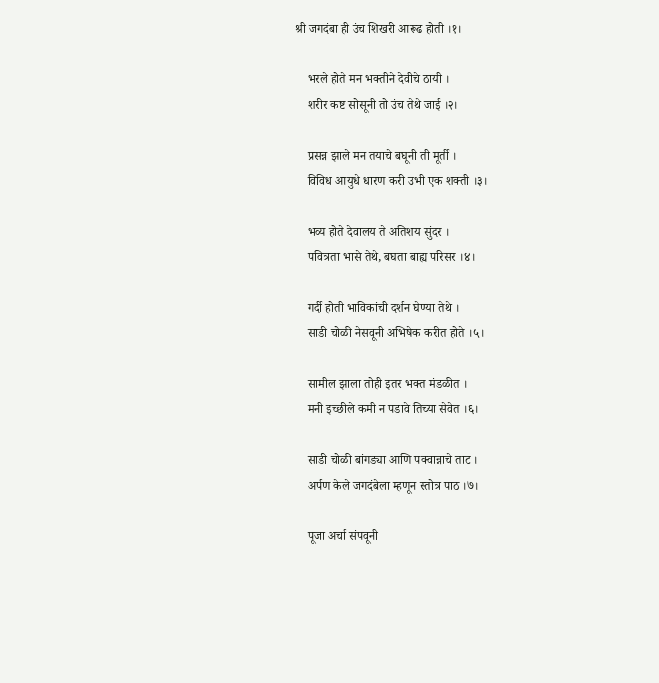श्री जगदंबा ही उंच शिखरी आरूढ होती ।१।

    भरले होते मन भक्तीने देवीचे ठायी ।
    शरीर कष्ट सोसूनी तो उंच तेथे जाई ।२।

    प्रसन्न झाले मन तयाचे बघूनी ती मूर्ती ।
    विविध आयुधे धारण करी उभी एक शक्ती ।३।

    भव्य होते देवालय ते अतिशय सुंदर ।
    पवित्रता भासे तेथे, बघता बाह्य परिसर ।४।

    गर्दी होती भाविकांची दर्शन घेण्या तेथे ।
    साडी चोळी नेसवूनी अभिषेक करीत होते ।५।

    सामील झाला तोही इतर भक्त मंडळीत ।
    मनी इच्छीले कमी न पडावे तिच्या सेवेत ।६।

    साडी चोळी बांगड्या आणि पक्वान्नाचे ताट ।
    अर्पण केले जगदंबेला म्हणून स्तोत्र पाठ ।७।

    पूजा अर्चा संपवूनी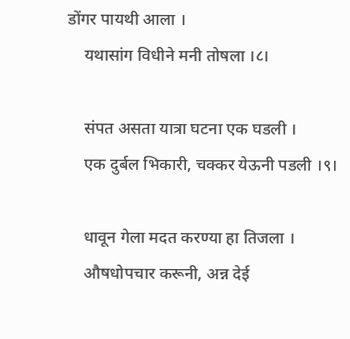डोंगर पायथी आला ।
    यथासांग विधीने मनी तोषला ।८।

    संपत असता यात्रा घटना एक घडली ।
    एक दुर्बल भिकारी, चक्कर येऊनी पडली ।९।

    धावून गेला मदत करण्या हा तिजला ।
    औषधोपचार करूनी, अन्न देई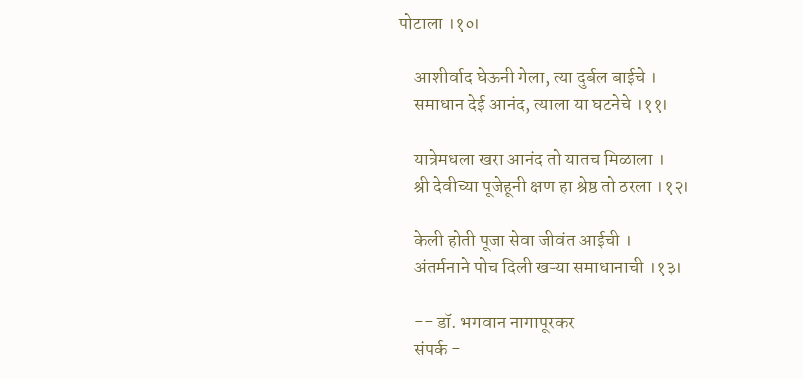पोटाला ।१०।

    आशीर्वाद घेऊनी गेला, त्या दुर्बल बाईचे ।
    समाधान देई आनंद, त्याला या घटनेचे ।११।

    यात्रेमधला खरा आनंद तो यातच मिळाला ।
    श्री देवीच्या पूजेहूनी क्षण हा श्रेष्ठ तो ठरला ।१२।

    केली होती पूजा सेवा जीवंत आईची ।
    अंतर्मनाने पोच दिली खऱ्या समाधानाची ।१३।

    -- डॉ. भगवान नागापूरकर
    संपर्क -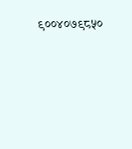९००४०७९८५०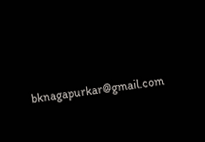bknagapurkar@gmail.com